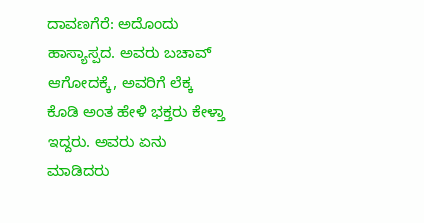ದಾವಣಗೆರೆ: ಅದೊಂದು ಹಾಸ್ಯಾಸ್ಪದ. ಅವರು ಬಚಾವ್ ಆಗೋದಕ್ಕೆ, ಅವರಿಗೆ ಲೆಕ್ಕ ಕೊಡಿ ಅಂತ ಹೇಳಿ ಭಕ್ತರು ಕೇಳ್ತಾ ಇದ್ದರು. ಅವರು ಏನು ಮಾಡಿದರು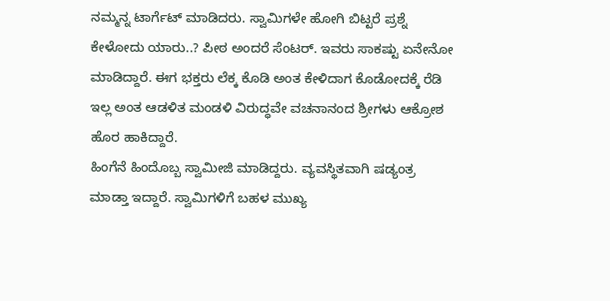ನಮ್ಮನ್ನ ಟಾರ್ಗೆಟ್ ಮಾಡಿದರು. ಸ್ವಾಮಿಗಳೇ ಹೋಗಿ ಬಿಟ್ಟರೆ ಪ್ರಶ್ನೆ ಕೇಳೋದು ಯಾರು..? ಪೀಠ ಅಂದರೆ ಸೆಂಟರ್. ಇವರು ಸಾಕಷ್ಟು ಏನೇನೋ ಮಾಡಿದ್ದಾರೆ. ಈಗ ಭಕ್ತರು ಲೆಕ್ಕ ಕೊಡಿ ಅಂತ ಕೇಳಿದಾಗ ಕೊಡೋದಕ್ಕೆ ರೆಡಿ ಇಲ್ಲ ಅಂತ ಆಡಳಿತ ಮಂಡಳಿ ವಿರುದ್ಧವೇ ವಚನಾನಂದ ಶ್ರೀಗಳು ಆಕ್ರೋಶ ಹೊರ ಹಾಕಿದ್ದಾರೆ.
ಹಿಂಗೆನೆ ಹಿಂದೊಬ್ಬ ಸ್ವಾಮೀಜಿ ಮಾಡಿದ್ದರು. ವ್ಯವಸ್ಥಿತವಾಗಿ ಷಡ್ಯಂತ್ರ ಮಾಡ್ತಾ ಇದ್ದಾರೆ. ಸ್ವಾಮಿಗಳಿಗೆ ಬಹಳ ಮುಖ್ಯ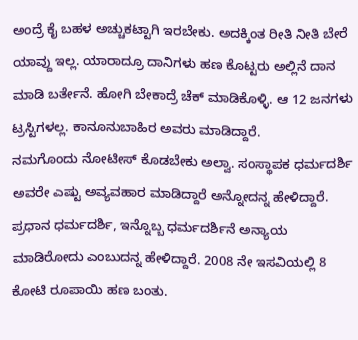ಅಂದ್ರೆ ಕೈ ಬಹಳ ಅಚ್ಚುಕಟ್ಟಾಗಿ ಇರಬೇಕು. ಅದಕ್ಕಿಂತ ರೀತಿ ನೀತಿ ಬೇರೆ ಯಾವ್ದು ಇಲ್ಲ. ಯಾರಾದ್ರೂ ದಾನಿಗಳು ಹಣ ಕೊಟ್ಟರು ಅಲ್ಲಿನೆ ದಾನ ಮಾಡಿ ಬರ್ತೇನೆ. ಹೋಗಿ ಬೇಕಾದ್ರೆ ಚೆಕ್ ಮಾಡಿಕೊಳ್ಳಿ. ಆ 12 ಜನಗಳು ಟ್ರಸ್ಟಿಗಳಲ್ಲ. ಕಾನೂನುಬಾಹಿರ ಅವರು ಮಾಡಿದ್ದಾರೆ.
ನಮಗೊಂದು ನೋಟೀಸ್ ಕೊಡಬೇಕು ಅಲ್ವಾ. ಸಂಸ್ಥಾಪಕ ಧರ್ಮದರ್ಶಿ ಅವರೇ ಎಷ್ಟು ಅವ್ಯವಹಾರ ಮಾಡಿದ್ದಾರೆ ಅನ್ನೋದನ್ನ ಹೇಳಿದ್ದಾರೆ. ಪ್ರಧಾನ ಧರ್ಮದರ್ಶಿ, ಇನ್ನೊಬ್ಬ ಧರ್ಮದರ್ಶಿನೆ ಅನ್ಯಾಯ ಮಾಡಿರೋದು ಎಂಬುದನ್ನ ಹೇಳಿದ್ದಾರೆ. 2008 ನೇ ಇಸವಿಯಲ್ಲಿ 8 ಕೋಟಿ ರೂಪಾಯಿ ಹಣ ಬಂತು.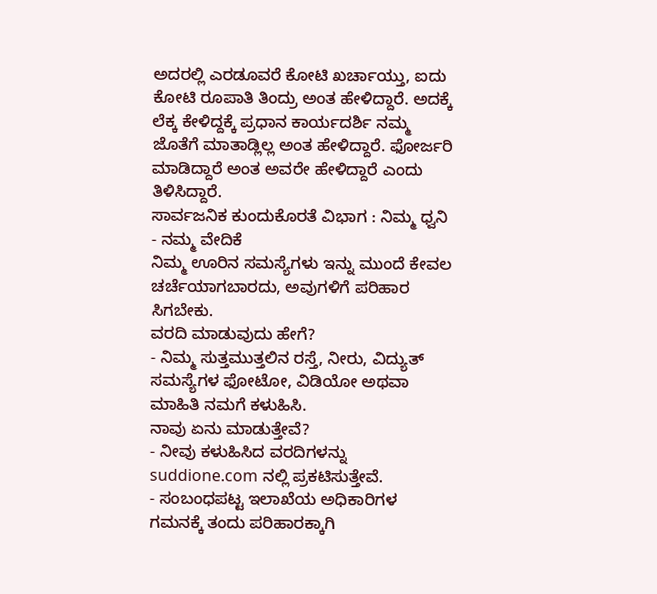ಅದರಲ್ಲಿ ಎರಡೂವರೆ ಕೋಟಿ ಖರ್ಚಾಯ್ತು, ಐದು ಕೋಟಿ ರೂಪಾತಿ ತಿಂದ್ರು ಅಂತ ಹೇಳಿದ್ದಾರೆ. ಅದಕ್ಕೆ ಲೆಕ್ಕ ಕೇಳಿದ್ದಕ್ಕೆ ಪ್ರಧಾನ ಕಾರ್ಯದರ್ಶಿ ನಮ್ಮ ಜೊತೆಗೆ ಮಾತಾಡ್ಲಿಲ್ಲ ಅಂತ ಹೇಳಿದ್ದಾರೆ. ಫೋರ್ಜರಿ ಮಾಡಿದ್ದಾರೆ ಅಂತ ಅವರೇ ಹೇಳಿದ್ದಾರೆ ಎಂದು ತಿಳಿಸಿದ್ದಾರೆ.
ಸಾರ್ವಜನಿಕ ಕುಂದುಕೊರತೆ ವಿಭಾಗ : ನಿಮ್ಮ ಧ್ವನಿ - ನಮ್ಮ ವೇದಿಕೆ
ನಿಮ್ಮ ಊರಿನ ಸಮಸ್ಯೆಗಳು ಇನ್ನು ಮುಂದೆ ಕೇವಲ ಚರ್ಚೆಯಾಗಬಾರದು, ಅವುಗಳಿಗೆ ಪರಿಹಾರ ಸಿಗಬೇಕು.
ವರದಿ ಮಾಡುವುದು ಹೇಗೆ?
- ನಿಮ್ಮ ಸುತ್ತಮುತ್ತಲಿನ ರಸ್ತೆ, ನೀರು, ವಿದ್ಯುತ್ ಸಮಸ್ಯೆಗಳ ಫೋಟೋ, ವಿಡಿಯೋ ಅಥವಾ ಮಾಹಿತಿ ನಮಗೆ ಕಳುಹಿಸಿ.
ನಾವು ಏನು ಮಾಡುತ್ತೇವೆ?
- ನೀವು ಕಳುಹಿಸಿದ ವರದಿಗಳನ್ನು suddione.com ನಲ್ಲಿ ಪ್ರಕಟಿಸುತ್ತೇವೆ.
- ಸಂಬಂಧಪಟ್ಟ ಇಲಾಖೆಯ ಅಧಿಕಾರಿಗಳ ಗಮನಕ್ಕೆ ತಂದು ಪರಿಹಾರಕ್ಕಾಗಿ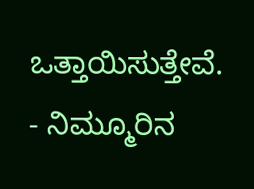ಒತ್ತಾಯಿಸುತ್ತೇವೆ.
- ನಿಮ್ಮೂರಿನ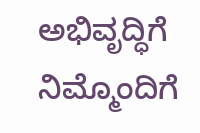ಅಭಿವೃದ್ಧಿಗೆ ನಿಮ್ಮೊಂದಿಗೆ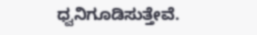ಧ್ವನಿಗೂಡಿಸುತ್ತೇವೆ.